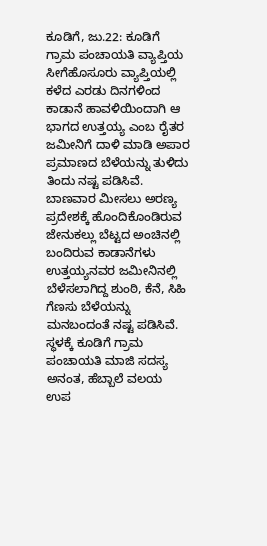ಕೂಡಿಗೆ, ಜು.22: ಕೂಡಿಗೆ ಗ್ರಾಮ ಪಂಚಾಯತಿ ವ್ಯಾಪ್ತಿಯ ಸೀಗೆಹೊಸೂರು ವ್ಯಾಪ್ತಿಯಲ್ಲಿ ಕಳೆದ ಎರಡು ದಿನಗಳಿಂದ ಕಾಡಾನೆ ಹಾವಳಿಯಿಂದಾಗಿ ಆ ಭಾಗದ ಉತ್ತಯ್ಯ ಎಂಬ ರೈತರ ಜಮೀನಿಗೆ ದಾಳಿ ಮಾಡಿ ಅಪಾರ ಪ್ರಮಾಣದ ಬೆಳೆಯನ್ನು ತುಳಿದು ತಿಂದು ನಷ್ಟ ಪಡಿಸಿವೆ.
ಬಾಣವಾರ ಮೀಸಲು ಅರಣ್ಯ ಪ್ರದೇಶಕ್ಕೆ ಹೊಂದಿಕೊಂಡಿರುವ ಜೇನುಕಲ್ಲು ಬೆಟ್ಟದ ಅಂಚಿನಲ್ಲಿ ಬಂದಿರುವ ಕಾಡಾನೆಗಳು ಉತ್ತಯ್ಯನವರ ಜಮೀನಿನಲ್ಲಿ ಬೆಳೆಸಲಾಗಿದ್ದ ಶುಂಠಿ, ಕೆನೆ, ಸಿಹಿ ಗೆಣಸು ಬೆಳೆಯನ್ನು ಮನಬಂದಂತೆ ನಷ್ಟ ಪಡಿಸಿವೆ. ಸ್ಧಳಕ್ಕೆ ಕೂಡಿಗೆ ಗ್ರಾಮ ಪಂಚಾಯತಿ ಮಾಜಿ ಸದಸ್ಯ ಅನಂತ, ಹೆಬ್ಬಾಲೆ ವಲಯ ಉಪ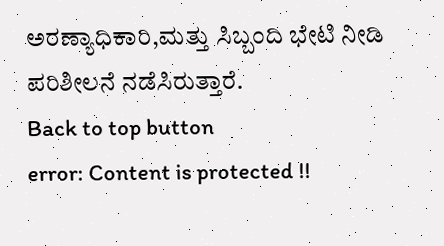ಅರಣ್ಯಾಧಿಕಾರಿ,ಮತ್ತು ಸಿಬ್ಬಂದಿ ಭೇಟಿ ನೀಡಿ ಪರಿಶೀಲನೆ ನಡೆಸಿರುತ್ತಾರೆ.
Back to top button
error: Content is protected !!